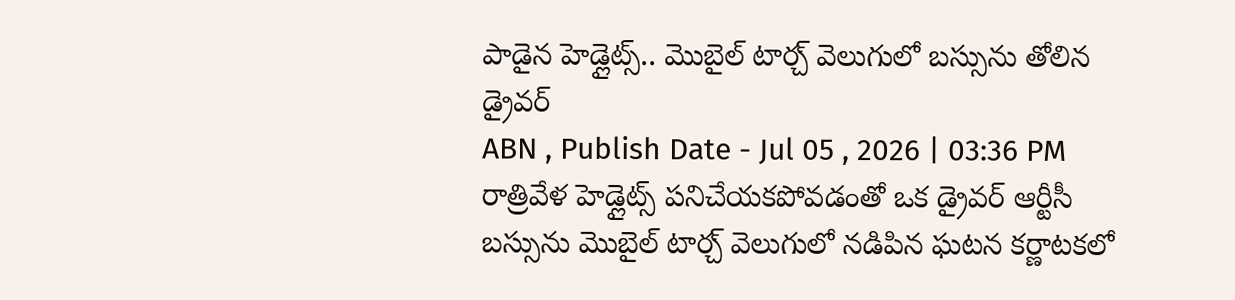పాడైన హెడ్లైట్స్.. మొబైల్ టార్చ్ వెలుగులో బస్సును తోలిన డ్రైవర్
ABN , Publish Date - Jul 05 , 2026 | 03:36 PM
రాత్రివేళ హెడ్లైట్స్ పనిచేయకపోవడంతో ఒక డ్రైవర్ ఆర్టీసీ బస్సును మొబైల్ టార్చ్ వెలుగులో నడిపిన ఘటన కర్ణాటకలో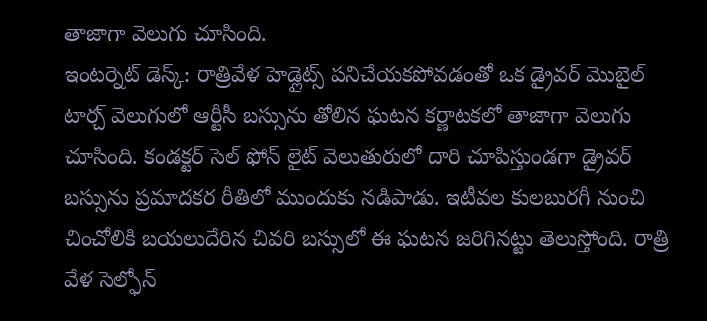తాజాగా వెలుగు చూసింది.
ఇంటర్నెట్ డెస్క్: రాత్రివేళ హెడ్లైట్స్ పనిచేయకపోవడంతో ఒక డ్రైవర్ మొబైల్ టార్చ్ వెలుగులో ఆర్టీసీ బస్సును తోలిన ఘటన కర్ణాటకలో తాజాగా వెలుగు చూసింది. కండక్టర్ సెల్ ఫోన్ లైట్ వెలుతురులో దారి చూపిస్తుండగా డ్రైవర్ బస్సును ప్రమాదకర రీతిలో ముందుకు నడిపాడు. ఇటీవల కులబురగీ నుంచి చించోలికి బయలుదేరిన చివరి బస్సులో ఈ ఘటన జరిగినట్టు తెలుస్తోంది. రాత్రి వేళ సెల్ఫోన్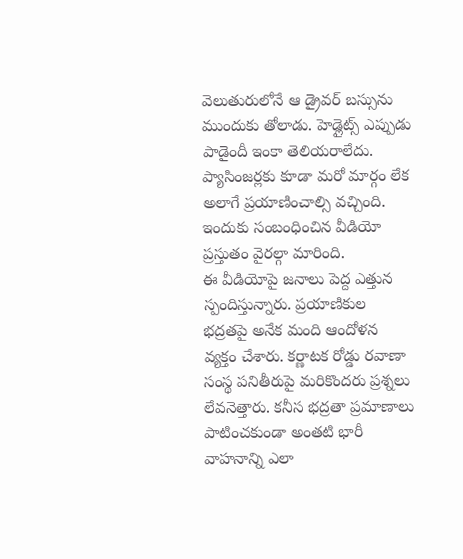వెలుతురులోనే ఆ డ్రైవర్ బస్సును ముందుకు తోలాడు. హెడ్లైట్స్ ఎప్పుడు పాడైందీ ఇంకా తెలియరాలేదు. ప్యాసింజర్లకు కూడా మరో మార్గం లేక అలాగే ప్రయాణించాల్సి వచ్చింది. ఇందుకు సంబంధించిన వీడియో ప్రస్తుతం వైరల్గా మారింది.
ఈ వీడియోపై జనాలు పెద్ద ఎత్తున స్పందిస్తున్నారు. ప్రయాణికుల భద్రతపై అనేక మంది ఆందోళన వ్యక్తం చేశారు. కర్ణాటక రోడ్డు రవాణా సంస్థ పనితీరుపై మరికొందరు ప్రశ్నలు లేవనెత్తారు. కనీస భద్రతా ప్రమాణాలు పాటించకుండా అంతటి భారీ వాహనాన్ని ఎలా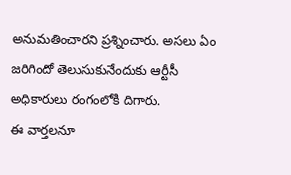అనుమతించారని ప్రశ్నించారు. అసలు ఏం జరిగిందో తెలుసుకునేందుకు ఆర్టీసీ అధికారులు రంగంలోకి దిగారు.
ఈ వార్తలనూ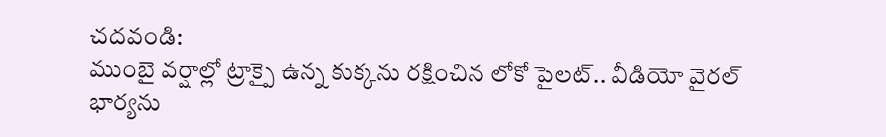చదవండి:
ముంబై వర్షాల్లో ట్రాక్పై ఉన్న కుక్కను రక్షించిన లోకో పైలట్.. వీడియో వైరల్
భార్యను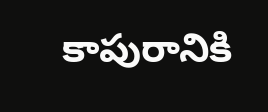కాపురానికి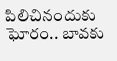పిలిచినందుకు ఘోరం.. బావకు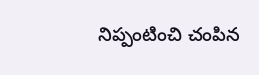నిప్పంటించి చంపిన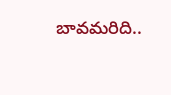బావమరిది..